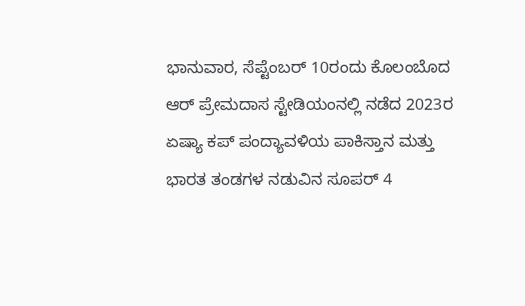ಭಾನುವಾರ, ಸೆಪ್ಟೆಂಬರ್ 10ರಂದು ಕೊಲಂಬೊದ ಆರ್ ಪ್ರೇಮದಾಸ ಸ್ಟೇಡಿಯಂನಲ್ಲಿ ನಡೆದ 2023ರ ಏಷ್ಯಾ ಕಪ್ ಪಂದ್ಯಾವಳಿಯ ಪಾಕಿಸ್ತಾನ ಮತ್ತು ಭಾರತ ತಂಡಗಳ ನಡುವಿನ ಸೂಪರ್ 4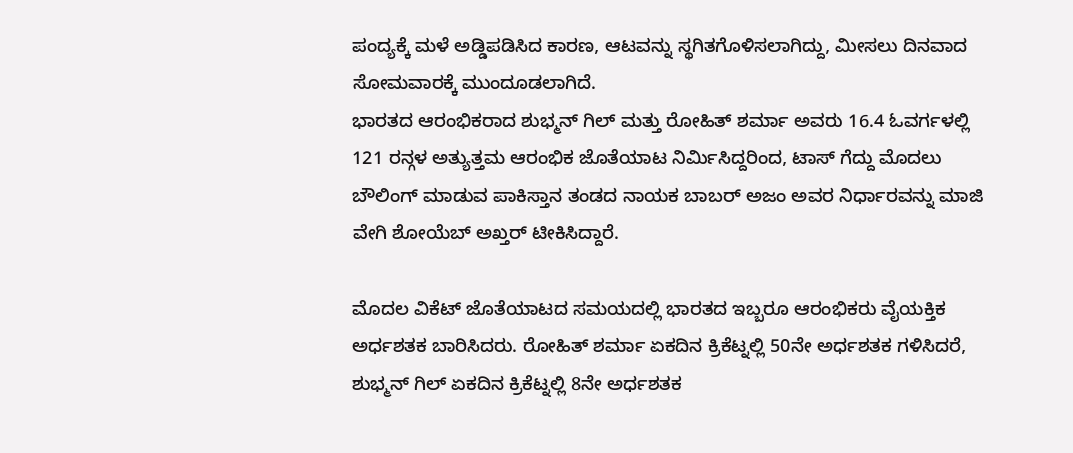ಪಂದ್ಯಕ್ಕೆ ಮಳೆ ಅಡ್ಡಿಪಡಿಸಿದ ಕಾರಣ, ಆಟವನ್ನು ಸ್ಥಗಿತಗೊಳಿಸಲಾಗಿದ್ದು, ಮೀಸಲು ದಿನವಾದ ಸೋಮವಾರಕ್ಕೆ ಮುಂದೂಡಲಾಗಿದೆ.
ಭಾರತದ ಆರಂಭಿಕರಾದ ಶುಭ್ಮನ್ ಗಿಲ್ ಮತ್ತು ರೋಹಿತ್ ಶರ್ಮಾ ಅವರು 16.4 ಓವರ್ಗಳಲ್ಲಿ 121 ರನ್ಗಳ ಅತ್ಯುತ್ತಮ ಆರಂಭಿಕ ಜೊತೆಯಾಟ ನಿರ್ಮಿಸಿದ್ದರಿಂದ, ಟಾಸ್ ಗೆದ್ದು ಮೊದಲು ಬೌಲಿಂಗ್ ಮಾಡುವ ಪಾಕಿಸ್ತಾನ ತಂಡದ ನಾಯಕ ಬಾಬರ್ ಅಜಂ ಅವರ ನಿರ್ಧಾರವನ್ನು ಮಾಜಿ ವೇಗಿ ಶೋಯೆಬ್ ಅಖ್ತರ್ ಟೀಕಿಸಿದ್ದಾರೆ.

ಮೊದಲ ವಿಕೆಟ್ ಜೊತೆಯಾಟದ ಸಮಯದಲ್ಲಿ ಭಾರತದ ಇಬ್ಬರೂ ಆರಂಭಿಕರು ವೈಯಕ್ತಿಕ ಅರ್ಧಶತಕ ಬಾರಿಸಿದರು. ರೋಹಿತ್ ಶರ್ಮಾ ಏಕದಿನ ಕ್ರಿಕೆಟ್ನಲ್ಲಿ 50ನೇ ಅರ್ಧಶತಕ ಗಳಿಸಿದರೆ, ಶುಭ್ಮನ್ ಗಿಲ್ ಏಕದಿನ ಕ್ರಿಕೆಟ್ನಲ್ಲಿ 8ನೇ ಅರ್ಧಶತಕ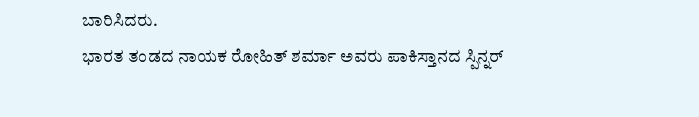ಬಾರಿಸಿದರು.
ಭಾರತ ತಂಡದ ನಾಯಕ ರೋಹಿತ್ ಶರ್ಮಾ ಅವರು ಪಾಕಿಸ್ತಾನದ ಸ್ಪಿನ್ನರ್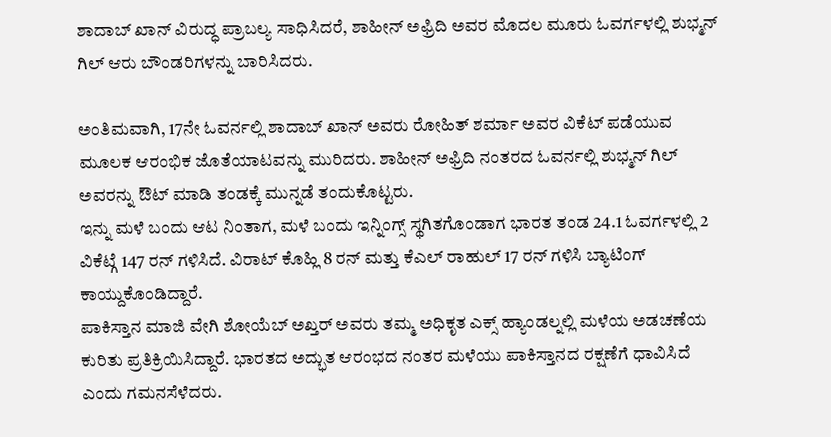ಶಾದಾಬ್ ಖಾನ್ ವಿರುದ್ಧ ಪ್ರಾಬಲ್ಯ ಸಾಧಿಸಿದರೆ, ಶಾಹೀನ್ ಅಫ್ರಿದಿ ಅವರ ಮೊದಲ ಮೂರು ಓವರ್ಗಳಲ್ಲಿ ಶುಭ್ಮನ್ ಗಿಲ್ ಆರು ಬೌಂಡರಿಗಳನ್ನು ಬಾರಿಸಿದರು.

ಅಂತಿಮವಾಗಿ, 17ನೇ ಓವರ್ನಲ್ಲಿ ಶಾದಾಬ್ ಖಾನ್ ಅವರು ರೋಹಿತ್ ಶರ್ಮಾ ಅವರ ವಿಕೆಟ್ ಪಡೆಯುವ ಮೂಲಕ ಆರಂಭಿಕ ಜೊತೆಯಾಟವನ್ನು ಮುರಿದರು. ಶಾಹೀನ್ ಅಫ್ರಿದಿ ನಂತರದ ಓವರ್ನಲ್ಲಿ ಶುಭ್ಮನ್ ಗಿಲ್ ಅವರನ್ನು ಔಟ್ ಮಾಡಿ ತಂಡಕ್ಕೆ ಮುನ್ನಡೆ ತಂದುಕೊಟ್ಟರು.
ಇನ್ನು ಮಳೆ ಬಂದು ಆಟ ನಿಂತಾಗ, ಮಳೆ ಬಂದು ಇನ್ನಿಂಗ್ಸ್ ಸ್ಥಗಿತಗೊಂಡಾಗ ಭಾರತ ತಂಡ 24.1 ಓವರ್ಗಳಲ್ಲಿ 2 ವಿಕೆಟ್ಗೆ 147 ರನ್ ಗಳಿಸಿದೆ. ವಿರಾಟ್ ಕೊಹ್ಲಿ 8 ರನ್ ಮತ್ತು ಕೆಎಲ್ ರಾಹುಲ್ 17 ರನ್ ಗಳಿಸಿ ಬ್ಯಾಟಿಂಗ್ ಕಾಯ್ದುಕೊಂಡಿದ್ದಾರೆ.
ಪಾಕಿಸ್ತಾನ ಮಾಜಿ ವೇಗಿ ಶೋಯೆಬ್ ಅಖ್ತರ್ ಅವರು ತಮ್ಮ ಅಧಿಕೃತ ಎಕ್ಸ್ ಹ್ಯಾಂಡಲ್ನಲ್ಲಿ ಮಳೆಯ ಅಡಚಣೆಯ ಕುರಿತು ಪ್ರತಿಕ್ರಿಯಿಸಿದ್ದಾರೆ. ಭಾರತದ ಅದ್ಭುತ ಆರಂಭದ ನಂತರ ಮಳೆಯು ಪಾಕಿಸ್ತಾನದ ರಕ್ಷಣೆಗೆ ಧಾವಿಸಿದೆ ಎಂದು ಗಮನಸೆಳೆದರು.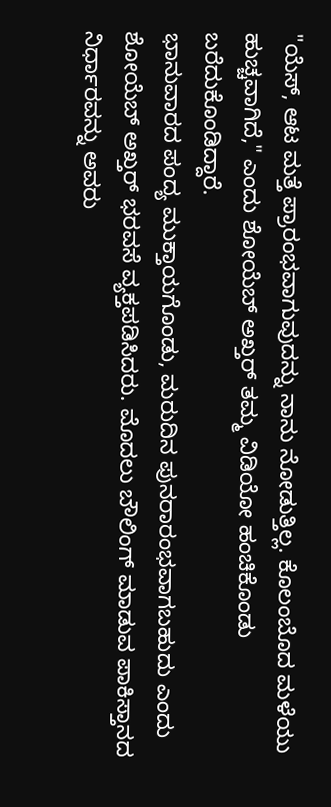"ಯೆಸ್, ಆಟ ಮತ್ತೆ ಪ್ರಾರಂಭವಾಗುವುದನ್ನು ನಾನು ನೋಡುತ್ತಿಲ್ಲ. ಕೊಲಂಬೊದ ಮಳೆಯು ಹುಚ್ಚವಾಗಿದೆ," ಎಂದು ಶೋಯೆಬ್ ಅಖ್ತರ್ ತಮ್ಮ ವಿಡಿಯೋ ಹಂಚಿಕೊಂಡು ಬರೆದುಕೊಂಡಿದ್ದಾರೆ.
ಭಾನುವಾರದ ಪಂದ್ಯ ಮುಕ್ತಾಯಗೊಂಡು, ಮರುದಿನ ಪುನರಾರಂಭವಾಗಬಹುದು ಎಂದು ಶೋಯೆಬ್ ಅಖ್ತರ್ ಭರವಸೆ ವ್ಯಕ್ತಪಡಿಸಿದರು. ಮೊದಲು ಬೌಲಿಂಗ್ ಮಾಡುವ ಪಾಕಿಸ್ತಾನದ ನಿರ್ಧಾರವನ್ನು ಅವರು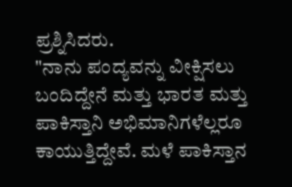ಪ್ರಶ್ನಿಸಿದರು.
"ನಾನು ಪಂದ್ಯವನ್ನು ವೀಕ್ಷಿಸಲು ಬಂದಿದ್ದೇನೆ ಮತ್ತು ಭಾರತ ಮತ್ತು ಪಾಕಿಸ್ತಾನಿ ಅಭಿಮಾನಿಗಳೆಲ್ಲರೂ ಕಾಯುತ್ತಿದ್ದೇವೆ. ಮಳೆ ಪಾಕಿಸ್ತಾನ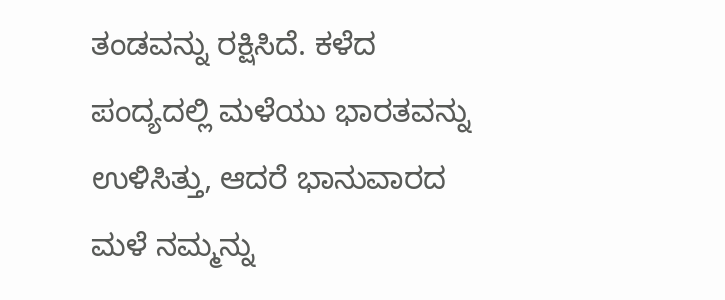ತಂಡವನ್ನು ರಕ್ಷಿಸಿದೆ. ಕಳೆದ ಪಂದ್ಯದಲ್ಲಿ ಮಳೆಯು ಭಾರತವನ್ನು ಉಳಿಸಿತ್ತು, ಆದರೆ ಭಾನುವಾರದ ಮಳೆ ನಮ್ಮನ್ನು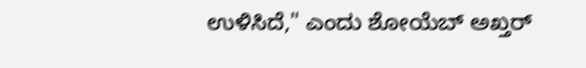ಉಳಿಸಿದೆ," ಎಂದು ಶೋಯೆಬ್ ಅಖ್ತರ್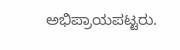ಅಭಿಪ್ರಾಯಪಟ್ಟರು.